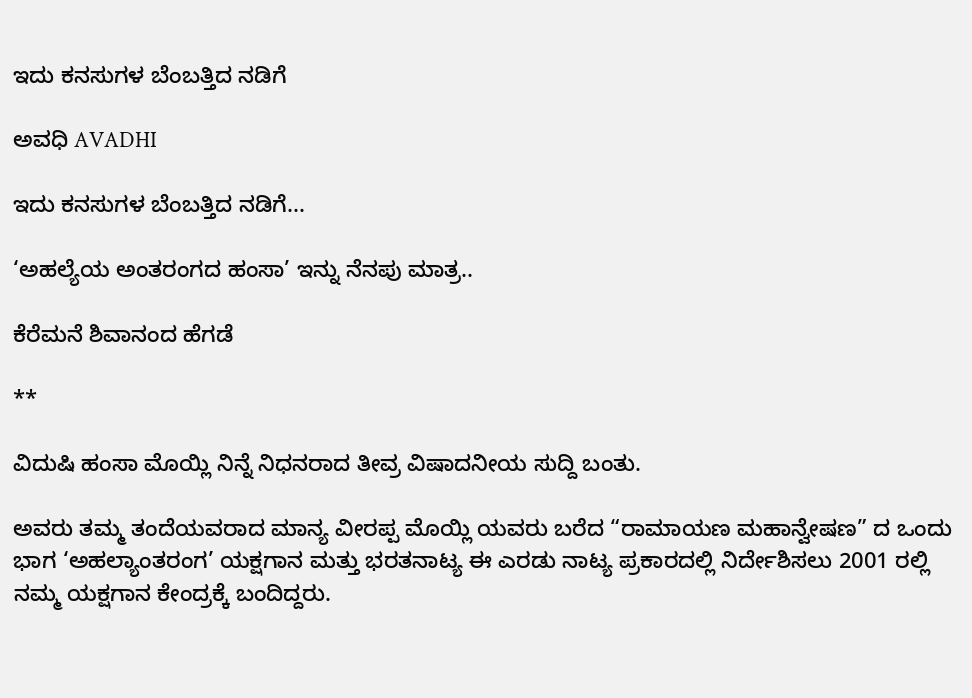ಇದು ಕನಸುಗಳ ಬೆಂಬತ್ತಿದ ನಡಿಗೆ‍

ಅವಧಿ AVADHI

ಇದು ಕನಸುಗಳ ಬೆಂಬತ್ತಿದ ನಡಿಗೆ...

‘ಅಹಲ್ಯೆಯ ಅಂತರಂಗದ ಹಂಸಾ’ ಇನ್ನು ನೆನಪು ಮಾತ್ರ..

ಕೆರೆಮನೆ ಶಿವಾನಂದ ಹೆಗಡೆ

**

ವಿದುಷಿ ಹಂಸಾ ಮೊಯ್ಲಿ ನಿನ್ನೆ ನಿಧನರಾದ ತೀವ್ರ ವಿಷಾದನೀಯ ಸುದ್ದಿ ಬಂತು.

ಅವರು ತಮ್ಮ ತಂದೆಯವರಾದ ಮಾನ್ಯ ವೀರಪ್ಪ ಮೊಯ್ಲಿ ಯವರು ಬರೆದ “ರಾಮಾಯಣ ಮಹಾನ್ವೇಷಣ” ದ ಒಂದು ಭಾಗ ‘ಅಹಲ್ಯಾಂತರಂಗ’ ಯಕ್ಷಗಾನ ಮತ್ತು ಭರತನಾಟ್ಯ ಈ ಎರಡು ನಾಟ್ಯ ಪ್ರಕಾರದಲ್ಲಿ ನಿರ್ದೇಶಿಸಲು 2001 ರಲ್ಲಿ ನಮ್ಮ ಯಕ್ಷಗಾನ ಕೇಂದ್ರಕ್ಕೆ ಬಂದಿದ್ದರು.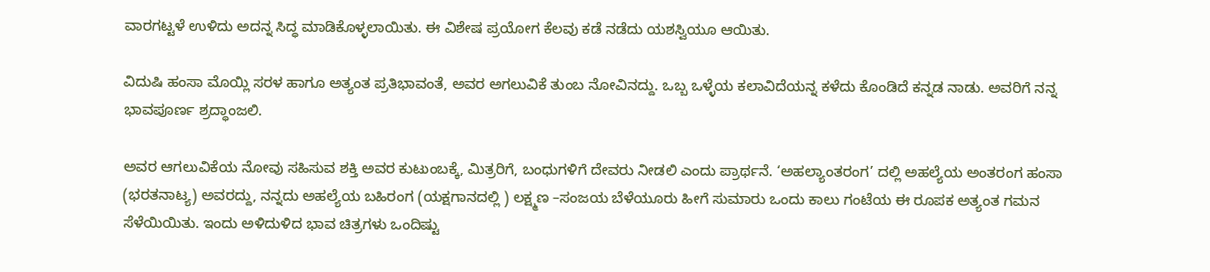ವಾರಗಟ್ಟಳೆ ಉಳಿದು ಅದನ್ನ ಸಿದ್ಧ ಮಾಡಿಕೊಳ್ಳಲಾಯಿತು. ಈ ವಿಶೇಷ ಪ್ರಯೋಗ ಕೆಲವು ಕಡೆ ನಡೆದು ಯಶಸ್ವಿಯೂ ಆಯಿತು.

ವಿದುಷಿ ಹಂಸಾ ಮೊಯ್ಲಿ ಸರಳ ಹಾಗೂ ಅತ್ಯಂತ ಪ್ರತಿಭಾವಂತೆ, ಅವರ ಅಗಲುವಿಕೆ ತುಂಬ ನೋವಿನದ್ದು. ಒಬ್ಬ ಒಳ್ಳೆಯ ಕಲಾವಿದೆಯನ್ನ ಕಳೆದು ಕೊಂಡಿದೆ ಕನ್ನಡ ನಾಡು. ಅವರಿಗೆ ನನ್ನ ಭಾವಪೂರ್ಣ ಶ್ರದ್ಧಾಂಜಲಿ.

ಅವರ ಆಗಲುವಿಕೆಯ ನೋವು ಸಹಿಸುವ ಶಕ್ತಿ ಅವರ ಕುಟುಂಬಕ್ಕೆ, ಮಿತ್ರರಿಗೆ, ಬಂಧುಗಳಿಗೆ ದೇವರು ನೀಡಲಿ ಎಂದು ಪ್ರಾರ್ಥನೆ. ‘ಅಹಲ್ಯಾಂತರಂಗ’ ದಲ್ಲಿ ಅಹಲ್ಯೆಯ ಅಂತರಂಗ ಹಂಸಾ (ಭರತನಾಟ್ಯ) ಅವರದ್ದು, ನನ್ನದು ಅಹಲ್ಯೆಯ ಬಹಿರಂಗ (ಯಕ್ಷಗಾನದಲ್ಲಿ ) ಲಕ್ಷ್ಮಣ –ಸಂಜಯ ಬೆಳೆಯೂರು ಹೀಗೆ ಸುಮಾರು ಒಂದು ಕಾಲು ಗಂಟೆಯ ಈ ರೂಪಕ ಅತ್ಯಂತ ಗಮನ ಸೆಳೆಯಿಯಿತು. ಇಂದು ಅಳಿದುಳಿದ ಭಾವ ಚಿತ್ರಗಳು ಒಂದಿಷ್ಟು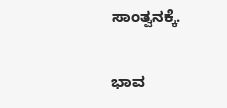ಸಾಂತ್ವನಕ್ಕೆ.

ಭಾವ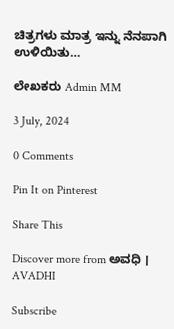ಚಿತ್ರಗಳು ಮಾತ್ರ ಇನ್ನು ನೆನಪಾಗಿ ಉಳಿಯಿತು…

ಲೇಖಕರು Admin MM

3 July, 2024

0 Comments

Pin It on Pinterest

Share This

Discover more from ಅವಧಿ । AVADHI

Subscribe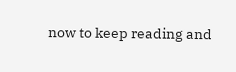now to keep reading and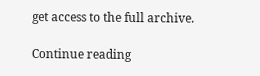get access to the full archive.

Continue reading